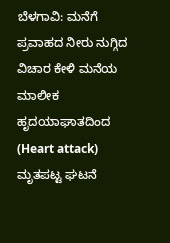ಬೆಳಗಾವಿ: ಮನೆಗೆ ಪ್ರವಾಹದ ನೀರು ನುಗ್ಗಿದ ವಿಚಾರ ಕೇಳಿ ಮನೆಯ ಮಾಲೀಕ ಹೃದಯಾಘಾತದಿಂದ (Heart attack) ಮೃತಪಟ್ಟ ಘಟನೆ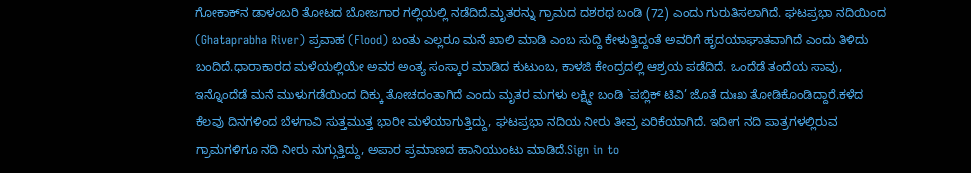ಗೋಕಾಕ್‌ನ ಡಾಳಂಬರಿ ತೋಟದ ಬೋಜಗಾರ ಗಲ್ಲಿಯಲ್ಲಿ ನಡೆದಿದೆ.ಮೃತರನ್ನು ಗ್ರಾಮದ ದಶರಥ ಬಂಡಿ (72) ಎಂದು ಗುರುತಿಸಲಾಗಿದೆ. ಘಟಪ್ರಭಾ ನದಿಯಿಂದ (Ghataprabha River) ಪ್ರವಾಹ (Flood) ಬಂತು ಎಲ್ಲರೂ ಮನೆ ಖಾಲಿ ಮಾಡಿ ಎಂಬ ಸುದ್ದಿ ಕೇಳುತ್ತಿದ್ದಂತೆ ಅವರಿಗೆ ಹೃದಯಾಘಾತವಾಗಿದೆ ಎಂದು ತಿಳಿದು ಬಂದಿದೆ.ಧಾರಾಕಾರದ ಮಳೆಯಲ್ಲಿಯೇ ಅವರ ಅಂತ್ಯ ಸಂಸ್ಕಾರ ಮಾಡಿದ ಕುಟುಂಬ, ಕಾಳಜಿ ಕೇಂದ್ರದಲ್ಲಿ ಆಶ್ರಯ ಪಡೆದಿದೆ. ಒಂದೆಡೆ ತಂದೆಯ ಸಾವು, ಇನ್ನೊಂದೆಡೆ ಮನೆ ಮುಳುಗಡೆಯಿಂದ ದಿಕ್ಕು ತೋಚದಂತಾಗಿದೆ ಎಂದು ಮೃತರ ಮಗಳು ಲಕ್ಷ್ಮೀ ಬಂಡಿ `ಪಬ್ಲಿಕ್ ಟಿವಿ’ ಜೊತೆ ದುಃಖ ತೋಡಿಕೊಂಡಿದ್ದಾರೆ.ಕಳೆದ ಕೆಲವು ದಿನಗಳಿಂದ ಬೆಳಗಾವಿ ಸುತ್ತಮುತ್ತ ಭಾರೀ ಮಳೆಯಾಗುತ್ತಿದ್ದು, ಘಟಪ್ರಭಾ ನದಿಯ ನೀರು ತೀವ್ರ ಏರಿಕೆಯಾಗಿದೆ. ಇದೀಗ ನದಿ ಪಾತ್ರಗಳಲ್ಲಿರುವ ಗ್ರಾಮಗಳಿಗೂ ನದಿ ನೀರು ನುಗ್ಗುತ್ತಿದ್ದು, ಅಪಾರ ಪ್ರಮಾಣದ ಹಾನಿಯುಂಟು ಮಾಡಿದೆ.Sign in to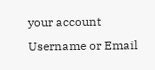your account
Username or Email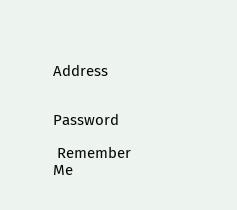Address


Password

 Remember Me